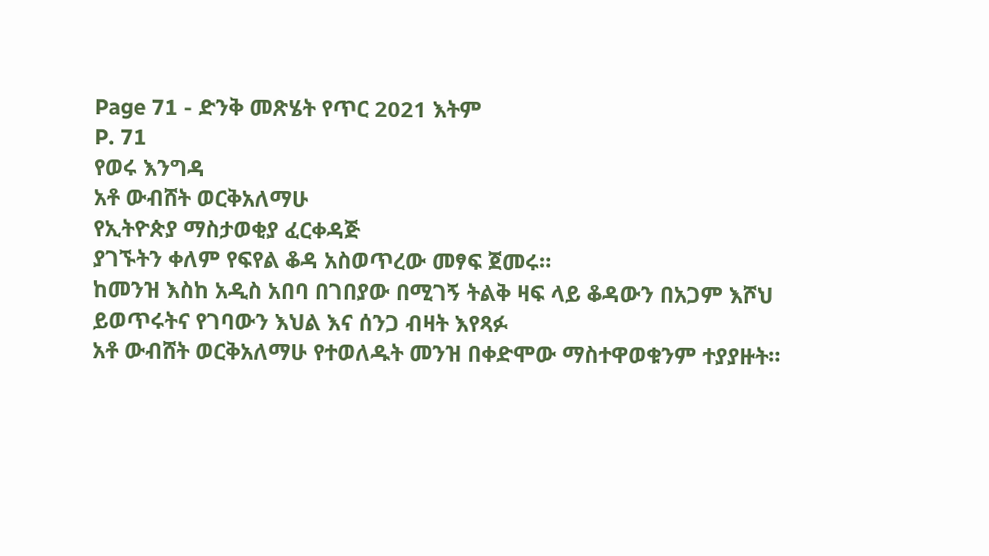Page 71 - ድንቅ መጽሄት የጥር 2021 እትም
P. 71
የወሩ እንግዳ
አቶ ውብሸት ወርቅአለማሁ
የኢትዮጵያ ማስታወቂያ ፈርቀዳጅ
ያገኙትን ቀለም የፍየል ቆዳ አስወጥረው መፃፍ ጀመሩ።
ከመንዝ እስከ አዲስ አበባ በገበያው በሚገኝ ትልቅ ዛፍ ላይ ቆዳውን በአጋም እሾህ
ይወጥሩትና የገባውን እህል እና ሰንጋ ብዛት እየጻፉ
አቶ ውብሸት ወርቅአለማሁ የተወለዱት መንዝ በቀድሞው ማስተዋወቁንም ተያያዙት።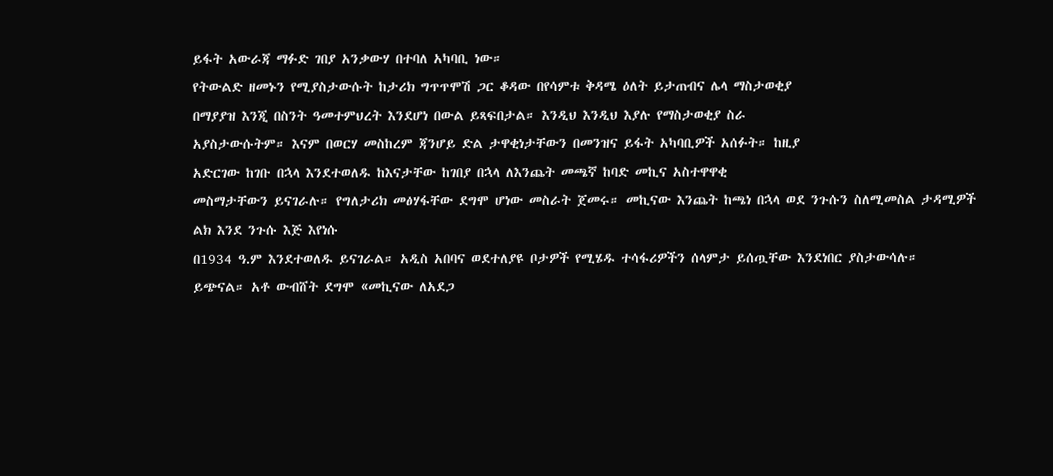ይፋት አውራጃ ማፉድ ገበያ አንቃውሃ በተባለ አካባቢ ነው።
የትውልድ ዘመኑን የሚያስታውሱት ከታሪክ ግጥጥሞሽ ጋር ቆዳው በየሳምቱ ቅዳሜ ዕለት ይታጠብና ሌላ ማስታወቂያ
በማያያዝ እንጂ በስንት ዓመተምህረት እንደሆነ በውል ይጻፍበታል። እንዲህ እንዲህ እያሉ የማስታወቂያ ስራ
አያስታውሱትም። እናም በወርሃ መስከረም ጃንሆይ ድል ታዋቂነታቸውን በመንዝና ይፋት አካባቢዎች አሰፉት። ከዚያ
አድርገው ከገቡ በኋላ እንደተወለዱ ከእናታቸው ከገበያ በኋላ ለእንጨት መጫኛ ከባድ መኪና አስተዋዋቂ
መስማታቸውን ይናገራሉ። የግለታሪክ መፅሃፋቸው ደግሞ ሆነው መስራት ጀመሩ። መኪናው እንጨት ከጫነ በኋላ ወደ ንጉሱን ስለሚመስል ታዳሚዎች ልክ እንደ ንጉሱ እጅ እየነሱ
በ1934 ዓ.ም እንደተወለዱ ይናገራል። አዲስ አበባና ወደተለያዩ ቦታዎች የሚሄዱ ተሳፋሪዎችን ሰላምታ ይሰጧቸው እንደነበር ያስታውሳሉ።
ይጭናል። አቶ ውብሸት ደግሞ «መኪናው ለአደጋ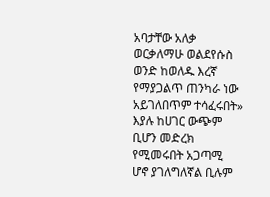አባታቸው አለቃ ወርቃለማሁ ወልደየሱስ ወንድ ከወለዱ እረኛ የማያጋልጥ ጠንካራ ነው አይገለበጥም ተሳፈሩበት» እያሉ ከሀገር ውጭም ቢሆን መድረክ የሚመሩበት አጋጣሚ
ሆኖ ያገለግለኛል ቢሉም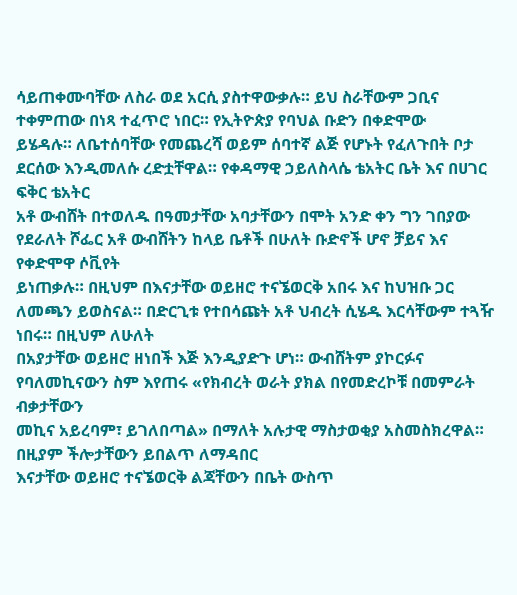ሳይጠቀሙባቸው ለስራ ወደ አርሲ ያስተዋውቃሉ። ይህ ስራቸውም ጋቢና ተቀምጠው በነጻ ተፈጥሮ ነበር። የኢትዮጵያ የባህል ቡድን በቀድሞው
ይሄዳሉ። ለቤተሰባቸው የመጨረሻ ወይም ሰባተኛ ልጅ የሆኑት የፈለጉበት ቦታ ደርሰው እንዲመለሱ ረድቷቸዋል። የቀዳማዊ ኃይለስላሴ ቴአትር ቤት እና በሀገር ፍቅር ቴአትር
አቶ ውብሸት በተወለዱ በዓመታቸው አባታቸውን በሞት አንድ ቀን ግን ገበያው የደራለት ሾፌር አቶ ውብሸትን ከላይ ቤቶች በሁለት ቡድኖች ሆኖ ቻይና እና የቀድሞዋ ሶቪየት
ይነጠቃሉ። በዚህም በእናታቸው ወይዘሮ ተናኜወርቅ አበሩ እና ከህዝቡ ጋር ለመጫን ይወስናል። በድርጊቱ የተበሳጩት አቶ ህብረት ሲሄዱ እርሳቸውም ተጓዥ ነበሩ። በዚህም ለሁለት
በአያታቸው ወይዘሮ ዘነበች እጅ እንዲያድጉ ሆነ። ውብሸትም ያኮርፉና የባለመኪናውን ስም እየጠሩ «የክብረት ወራት ያክል በየመድረኮቹ በመምራት ብቃታቸውን
መኪና አይረባም፣ ይገለበጣል» በማለት አሉታዊ ማስታወቂያ አስመስክረዋል። በዚያም ችሎታቸውን ይበልጥ ለማዳበር
እናታቸው ወይዘሮ ተናኜወርቅ ልጃቸውን በቤት ውስጥ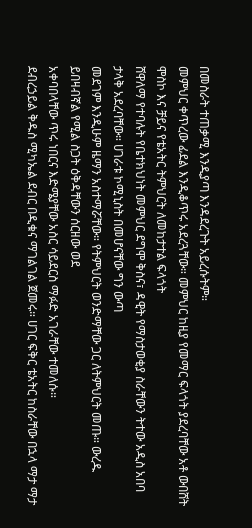በመስራት ተጠቃሚ እንዲያጣ እንዳደረጉት አይረሱትም።
መምህር ቀጥረው ፊደል እንዲቆጥሩ አደረጓቸው። መምህር ከዚያ የመማር ፍላጎት ያደረባቸው አቶ ውበሸት ሞስኮ እና ቻይና የቴአትር ትምህርት ለመከታተል ፍላጎት
ሸዋለማ የተባሉት የቤተክህነት መምህር ደግሞ ቅስና፣ ዳዊት የማስታወቂያ ስራቸውን ትተው አዲስ አበባ ታላቅ አደረባቸው። ሀገራቱ ኮሚኒስት በመሆናቸው ግን ውጣ
መደገም እንዲሁም ዜማን አስተማሯቸው። የትምህርት ወንድማቸው ጋር ለትምህርት መጡ። ውረዱ ይበዛብኛል የሚል ስጋት ዕቅዳቸውን ሰርዘው ወደ
አቀባበላቸው ጥሩ ነበርና እድሜያቸው አስር ሳይደርስ ማፉድ አገራቸው ተመለሱ።
ደብረኃይል ቅዱስ ሚካኤል ደብር በዲቁና ማገልገል ጀመሩ። ሀገር ፍቅር ቴአትር ከስራቸው በኋላ ማታ ማታ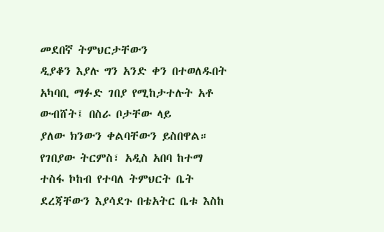መደበኛ ትምህርታቸውን
ዲያቆን እያሉ ግን አንድ ቀን በተወለዱበት አካባቢ ማፉድ ገበያ የሚከታተሉት አቶ ውብሸት፤ በስራ ቦታቸው ላይ
ያለው ክንውን ቀልባቸውን ይስበዋል። የገበያው ትርምስ፣ አዲስ አበባ ከተማ ተስፋ ኮከብ የተባለ ትምህርት ቤት ደረጃቸውን እያሳደጉ በቴአትር ቤቱ እስከ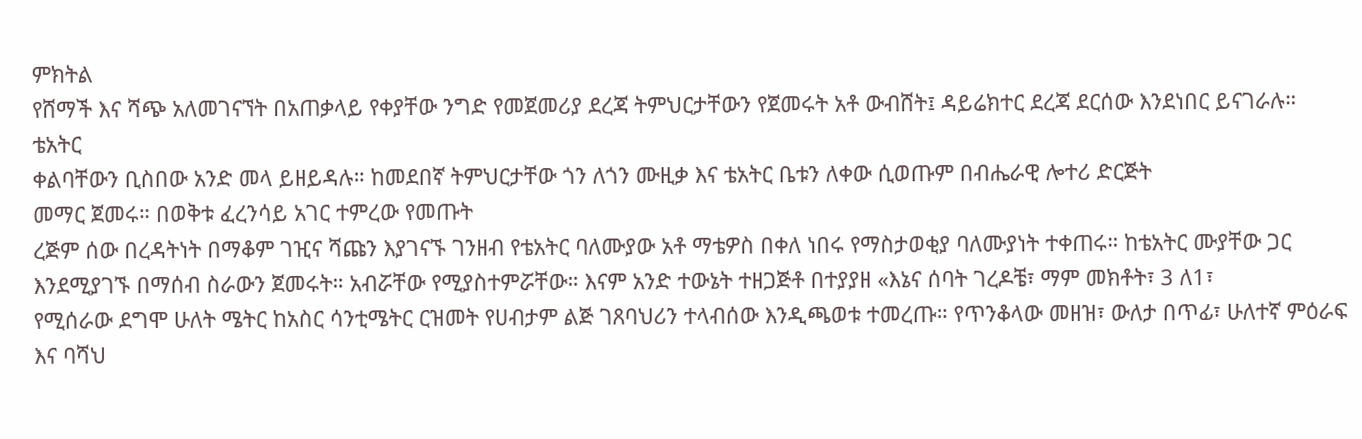ምክትል
የሸማች እና ሻጭ አለመገናኘት በአጠቃላይ የቀያቸው ንግድ የመጀመሪያ ደረጃ ትምህርታቸውን የጀመሩት አቶ ውብሸት፤ ዳይሬክተር ደረጃ ደርሰው እንደነበር ይናገራሉ። ቴአትር
ቀልባቸውን ቢስበው አንድ መላ ይዘይዳሉ። ከመደበኛ ትምህርታቸው ጎን ለጎን ሙዚቃ እና ቴአትር ቤቱን ለቀው ሲወጡም በብሔራዊ ሎተሪ ድርጅት
መማር ጀመሩ። በወቅቱ ፈረንሳይ አገር ተምረው የመጡት
ረጅም ሰው በረዳትነት በማቆም ገዢና ሻጩን እያገናኙ ገንዘብ የቴአትር ባለሙያው አቶ ማቴዎስ በቀለ ነበሩ የማስታወቂያ ባለሙያነት ተቀጠሩ። ከቴአትር ሙያቸው ጋር
እንደሚያገኙ በማሰብ ስራውን ጀመሩት። አብሯቸው የሚያስተምሯቸው። እናም አንድ ተውኔት ተዘጋጅቶ በተያያዘ «እኔና ሰባት ገረዶቼ፣ ማም መክቶት፣ 3 ለ1፣
የሚሰራው ደግሞ ሁለት ሜትር ከአስር ሳንቲሜትር ርዝመት የሀብታም ልጅ ገጸባህሪን ተላብሰው እንዲጫወቱ ተመረጡ። የጥንቆላው መዘዝ፣ ውለታ በጥፊ፣ ሁለተኛ ምዕራፍ እና ባሻህ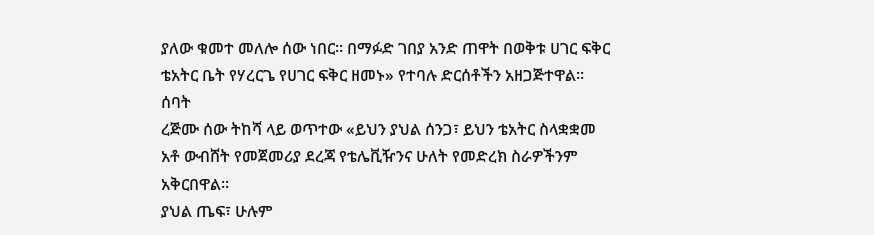ያለው ቁመተ መለሎ ሰው ነበር። በማፉድ ገበያ አንድ ጠዋት በወቅቱ ሀገር ፍቅር ቴአትር ቤት የሃረርጌ የሀገር ፍቅር ዘመኑ» የተባሉ ድርሰቶችን አዘጋጅተዋል። ሰባት
ረጅሙ ሰው ትከሻ ላይ ወጥተው «ይህን ያህል ሰንጋ፣ ይህን ቴአትር ስላቋቋመ አቶ ውብሸት የመጀመሪያ ደረጃ የቴሌቪዥንና ሁለት የመድረክ ስራዎችንም አቅርበዋል።
ያህል ጤፍ፣ ሁሉም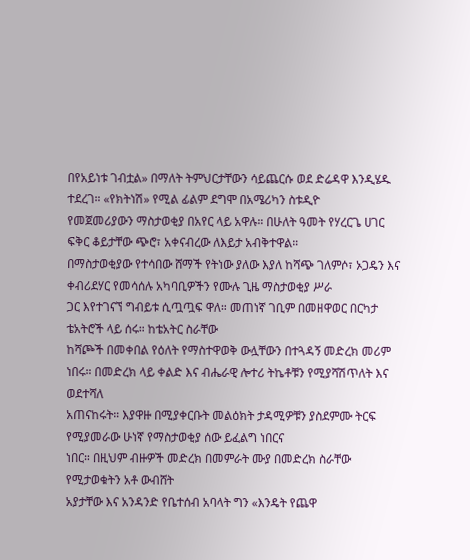በየአይነቱ ገብቷል» በማለት ትምህርታቸውን ሳይጨርሱ ወደ ድሬዳዋ እንዲሄዱ ተደረገ። «የክትነሽ» የሚል ፊልም ደግሞ በአሜሪካን ስቱዲዮ
የመጀመሪያውን ማስታወቂያ በአየር ላይ አዋሉ። በሁለት ዓመት የሃረርጌ ሀገር ፍቅር ቆይታቸው ጭሮ፣ አቀናብረው ለእይታ አብቅተዋል።
በማስታወቂያው የተሳበው ሸማች የትነው ያለው እያለ ከሻጭ ገለምሶ፣ ኦጋዴን እና ቀብሪደሃር የመሳሰሉ አካባቢዎችን የሙሉ ጊዜ ማስታወቂያ ሥራ
ጋር እየተገናኘ ግብይቱ ሲጧጧፍ ዋለ። መጠነኛ ገቢም በመዘዋወር በርካታ ቴአትሮች ላይ ሰሩ። ከቴአትር ስራቸው
ከሻጮች በመቀበል የዕለት የማስተዋወቅ ውሏቸውን በተጓዳኝ መድረክ መሪም ነበሩ። በመድረክ ላይ ቀልድ እና ብሔራዊ ሎተሪ ትኬቶቹን የሚያሻሽጥለት እና ወደተሻለ
አጠናከሩት። እያዋዙ በሚያቀርቡት መልዕክት ታዳሚዎቹን ያስደምሙ ትርፍ የሚያመራው ሁነኛ የማስታወቂያ ሰው ይፈልግ ነበርና
ነበር። በዚህም ብዙዎች መድረክ በመምራት ሙያ በመድረክ ስራቸው የሚታወቁትን አቶ ውብሸት
አያታቸው እና አንዳንድ የቤተሰብ አባላት ግን «እንዴት የጨዋ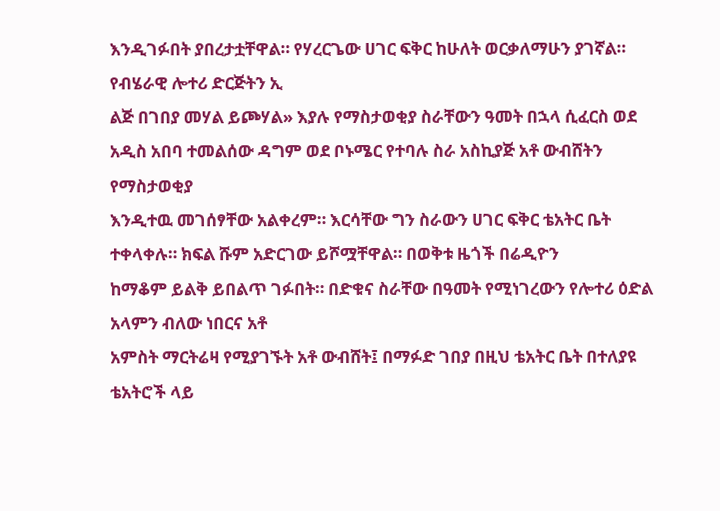እንዲገፉበት ያበረታቷቸዋል። የሃረርጌው ሀገር ፍቅር ከሁለት ወርቃለማሁን ያገኛል። የብሄራዊ ሎተሪ ድርጅትን ኢ
ልጅ በገበያ መሃል ይጮሃል» እያሉ የማስታወቂያ ስራቸውን ዓመት በኋላ ሲፈርስ ወደ አዲስ አበባ ተመልሰው ዳግም ወደ ቦኑሜር የተባሉ ስራ አስኪያጅ አቶ ውብሸትን የማስታወቂያ
እንዲተዉ መገሰፃቸው አልቀረም። እርሳቸው ግን ስራውን ሀገር ፍቅር ቴአትር ቤት ተቀላቀሉ። ክፍል ሹም አድርገው ይሾሟቸዋል። በወቅቱ ዜጎች በሬዲዮን
ከማቆም ይልቅ ይበልጥ ገፉበት። በድቁና ስራቸው በዓመት የሚነገረውን የሎተሪ ዕድል አላምን ብለው ነበርና አቶ
አምስት ማርትሬዛ የሚያገኙት አቶ ውብሸት፤ በማፉድ ገበያ በዚህ ቴአትር ቤት በተለያዩ ቴአትሮች ላይ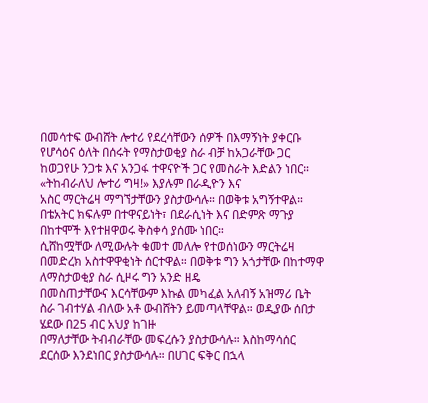በመሳተፍ ውብሸት ሎተሪ የደረሳቸውን ሰዎች በእማኝነት ያቀርቡ
የሆሳዕና ዕለት በሰሩት የማስታወቂያ ስራ ብቻ ከአጋራቸው ጋር ከወጋየሁ ንጋቱ እና አንጋፋ ተዋናዮች ጋር የመስራት እድልን ነበር። «ትከብራለህ ሎተሪ ግዛ!» እያሉም በራዲዮን እና
አስር ማርትሬዛ ማግኘታቸውን ያስታውሳሉ። በወቅቱ አግኝተዋል። በቴአትር ክፍሉም በተዋናይነት፣ በደራሲነት እና በድምጽ ማጉያ በከተሞች እየተዘዋወሩ ቅስቀሳ ያሰሙ ነበር።
ሲሸከሟቸው ለሚውሉት ቁመተ መለሎ የተወሰነውን ማርትሬዛ በመድረክ አስተዋዋቂነት ሰርተዋል። በወቅቱ ግን አጎታቸው በከተማዋ ለማስታወቂያ ስራ ሲዞሩ ግን አንድ ዘዴ
በመስጠታቸውና እርሳቸውም እኩል መካፈል አለብኝ አዝማሪ ቤት ስራ ገብተሃል ብለው አቶ ውብሸትን ይመጣላቸዋል። ወዲያው ሰበታ ሄደው በ25 ብር አህያ ከገዙ
በማለታቸው ትብብራቸው መፍረሱን ያስታውሳሉ። እስከማሳሰር ደርሰው እንደነበር ያስታውሳሉ። በሀገር ፍቅር በኋላ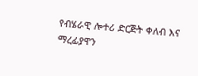የብሄራዊ ሎተሪ ድርጅት ቀለብ እና ማረፊያዋን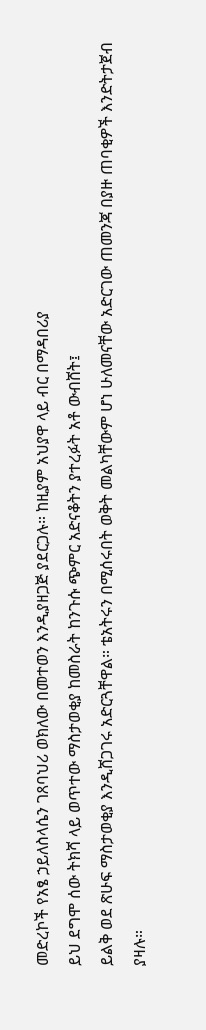መድረኮች የአፄ ኃይለስላሴን ገጸባህሪ ወክለው በመተወን እንዲያዘጋጅ ያደርጋሉ። ከዚያም አህያዋ ላይ ብር በማዳበሪያ
ይህ ደግሞ ሰው ትክሻ ላይ ወጥተው ማስታወቂያ ከመስራት ከንጉሱ ጭምር አድናቆትን ያተረፉት አቶ ውብሸት፤
ይልቅ ወደ ጽሁፍ ማስታወቂያ እንዲሸጋገሩ አድርጓቸዋል። ቴአትሩን በሚሰሩበት ወቅት መልካቸውም ሆነ ሁለመናቸው አድርገው ጠመንጃ በያዙ ጠባቂዎች እንድትታጀብ ያዛሉ።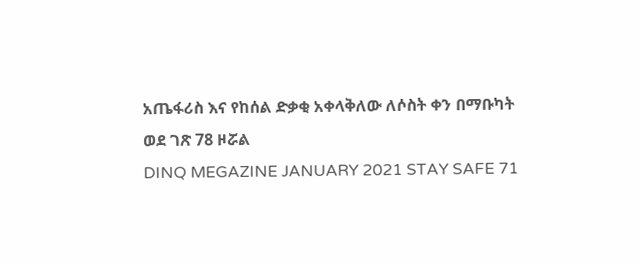አጤፋሪስ እና የከሰል ድቃቂ አቀላቅለው ለሶስት ቀን በማቡካት
ወደ ገጽ 78 ዞሯል
DINQ MEGAZINE JANUARY 2021 STAY SAFE 71